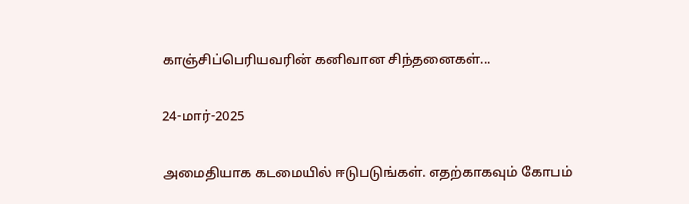காஞ்சிப்பெரியவரின் கனிவான சிந்தனைகள்...

24-மார்-2025

அமைதியாக கடமையில் ஈடுபடுங்கள். எதற்காகவும் கோபம்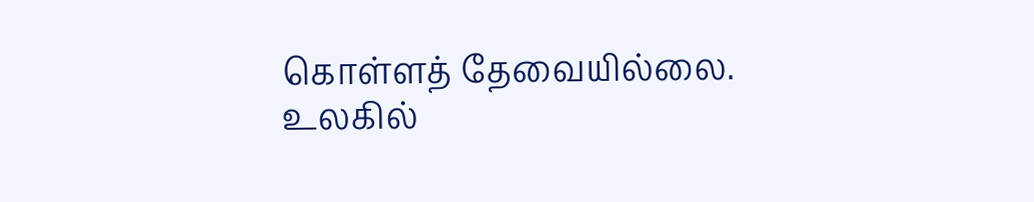கொள்ளத் தேவையில்லை. உலகில்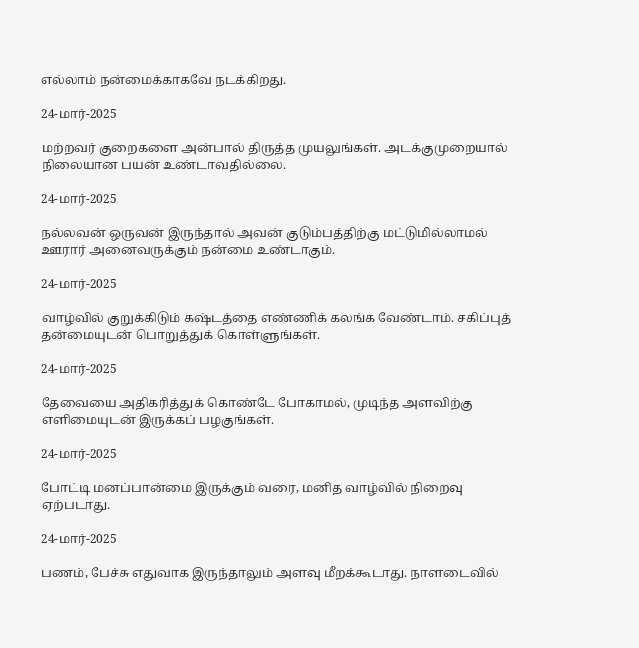எல்லாம் நன்மைக்காகவே நடக்கிறது.

24-மார்-2025

மற்றவர் குறைகளை அன்பால் திருத்த முயலுங்கள். அடக்குமுறையால் நிலையான பயன் உண்டாவதில்லை.

24-மார்-2025

நல்லவன் ஒருவன் இருந்தால் அவன் குடும்பத்திற்கு மட்டுமில்லாமல் ஊரார் அனைவருக்கும் நன்மை உண்டாகும்.

24-மார்-2025

வாழ்வில் குறுக்கிடும் கஷ்டத்தை எண்ணிக் கலங்க வேண்டாம். சகிப்புத் தன்மையுடன் பொறுத்துக் கொள்ளுங்கள்.

24-மார்-2025

தேவையை அதிகரித்துக் கொண்டே போகாமல், முடிந்த அளவிற்கு எளிமையுடன் இருக்கப் பழகுங்கள்.

24-மார்-2025

போட்டி மனப்பான்மை இருக்கும் வரை, மனித வாழ்வில் நிறைவு ஏற்படாது.

24-மார்-2025

பணம், பேச்சு எதுவாக இருந்தாலும் அளவு மீறக்கூடாது. நாளடைவில்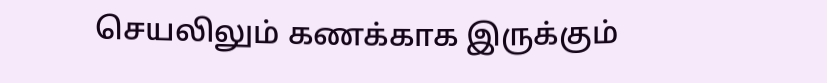செயலிலும் கணக்காக இருக்கும்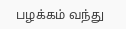பழக்கம் வந்து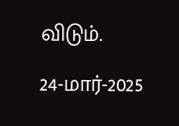விடும்.

24-மார்-2025